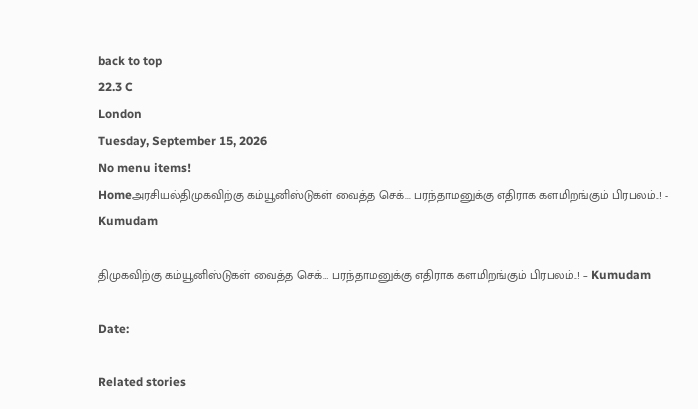back to top
22.3 C
London
Tuesday, September 15, 2026
No menu items!
Homeஅரசியல்திமுகவிற்கு கம்யூனிஸ்டுகள் வைத்த செக்... பரந்தாமனுக்கு எதிராக களமிறங்கும் பிரபலம்..! - Kumudam

திமுகவிற்கு கம்யூனிஸ்டுகள் வைத்த செக்… பரந்தாமனுக்கு எதிராக களமிறங்கும் பிரபலம்..! – Kumudam

Date:

Related stories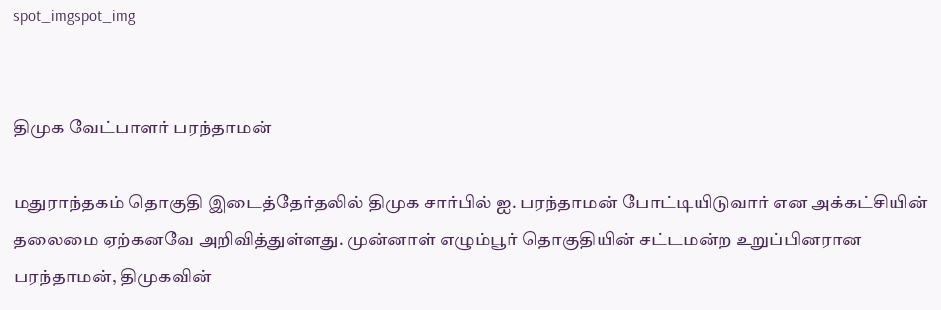spot_imgspot_img


திமுக வேட்பாளர் பரந்தாமன்

மதுராந்தகம் தொகுதி இடைத்தேர்தலில் திமுக சார்பில் ஐ. பரந்தாமன் போட்டியிடுவார் என அக்கட்சியின் தலைமை ஏற்கனவே அறிவித்துள்ளது. முன்னாள் எழும்பூர் தொகுதியின் சட்டமன்ற உறுப்பினரான பரந்தாமன், திமுகவின்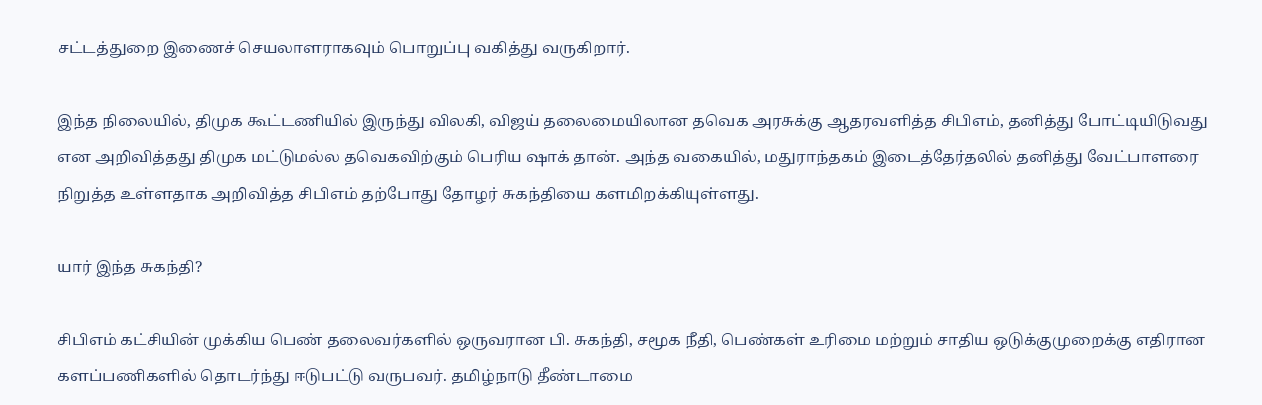சட்டத்துறை இணைச் செயலாளராகவும் பொறுப்பு வகித்து வருகிறார்.

இந்த நிலையில், திமுக கூட்டணியில் இருந்து விலகி, விஜய் தலைமையிலான தவெக அரசுக்கு ஆதரவளித்த சிபிஎம், தனித்து போட்டியிடுவது என அறிவித்தது திமுக மட்டுமல்ல தவெகவிற்கும் பெரிய ஷாக் தான். அந்த வகையில், மதுராந்தகம் இடைத்தேர்தலில் தனித்து வேட்பாளரை நிறுத்த உள்ளதாக அறிவித்த சிபிஎம் தற்போது தோழர் சுகந்தியை களமிறக்கியுள்ளது.

யார் இந்த சுகந்தி?

சிபிஎம் கட்சியின் முக்கிய பெண் தலைவர்களில் ஒருவரான பி. சுகந்தி, சமூக நீதி, பெண்கள் உரிமை மற்றும் சாதிய ஒடுக்குமுறைக்கு எதிரான களப்பணிகளில் தொடர்ந்து ஈடுபட்டு வருபவர். தமிழ்நாடு தீண்டாமை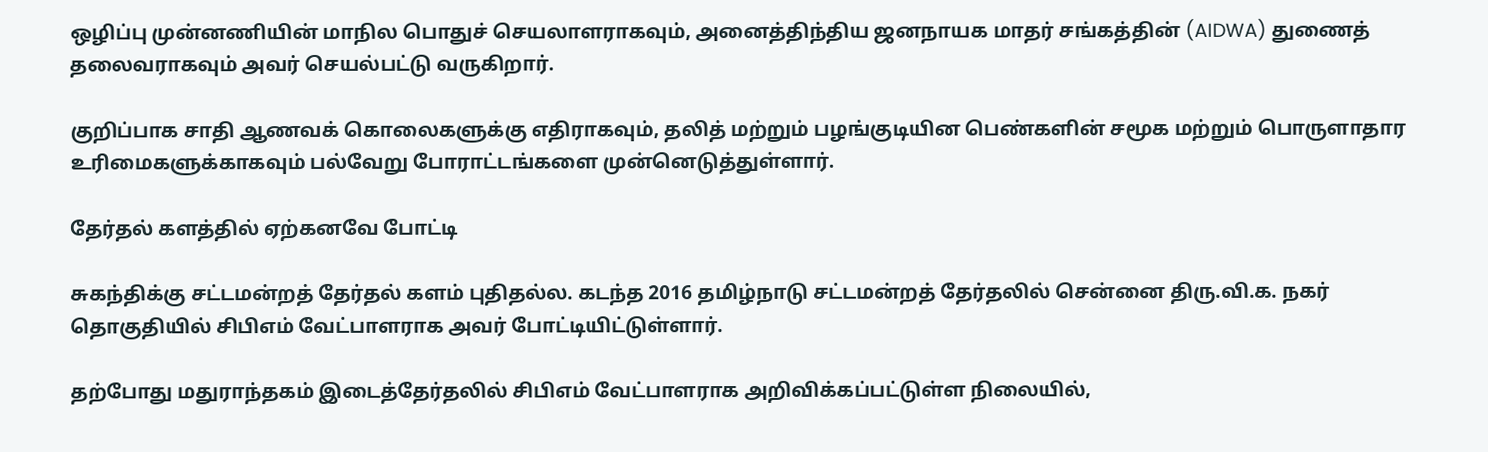ஒழிப்பு முன்னணியின் மாநில பொதுச் செயலாளராகவும், அனைத்திந்திய ஜனநாயக மாதர் சங்கத்தின் (AIDWA) துணைத் தலைவராகவும் அவர் செயல்பட்டு வருகிறார்.

குறிப்பாக சாதி ஆணவக் கொலைகளுக்கு எதிராகவும், தலித் மற்றும் பழங்குடியின பெண்களின் சமூக மற்றும் பொருளாதார உரிமைகளுக்காகவும் பல்வேறு போராட்டங்களை முன்னெடுத்துள்ளார்.

தேர்தல் களத்தில் ஏற்கனவே போட்டி

சுகந்திக்கு சட்டமன்றத் தேர்தல் களம் புதிதல்ல. கடந்த 2016 தமிழ்நாடு சட்டமன்றத் தேர்தலில் சென்னை திரு.வி.க. நகர் தொகுதியில் சிபிஎம் வேட்பாளராக அவர் போட்டியிட்டுள்ளார்.

தற்போது மதுராந்தகம் இடைத்தேர்தலில் சிபிஎம் வேட்பாளராக அறிவிக்கப்பட்டுள்ள நிலையில்,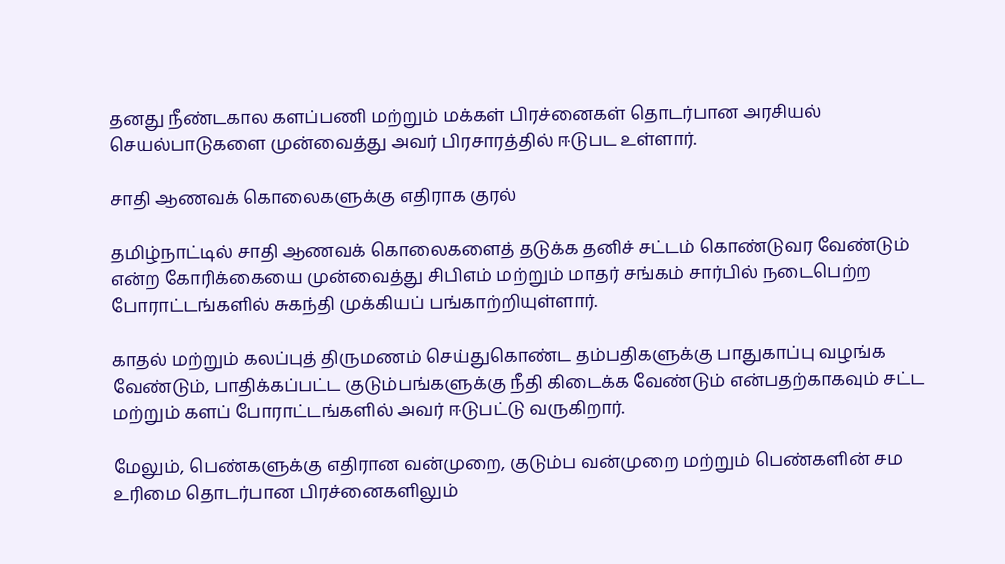தனது நீண்டகால களப்பணி மற்றும் மக்கள் பிரச்னைகள் தொடர்பான அரசியல் செயல்பாடுகளை முன்வைத்து அவர் பிரசாரத்தில் ஈடுபட உள்ளார்.

சாதி ஆணவக் கொலைகளுக்கு எதிராக குரல்

தமிழ்நாட்டில் சாதி ஆணவக் கொலைகளைத் தடுக்க தனிச் சட்டம் கொண்டுவர வேண்டும் என்ற கோரிக்கையை முன்வைத்து சிபிஎம் மற்றும் மாதர் சங்கம் சார்பில் நடைபெற்ற போராட்டங்களில் சுகந்தி முக்கியப் பங்காற்றியுள்ளார்.

காதல் மற்றும் கலப்புத் திருமணம் செய்துகொண்ட தம்பதிகளுக்கு பாதுகாப்பு வழங்க வேண்டும், பாதிக்கப்பட்ட குடும்பங்களுக்கு நீதி கிடைக்க வேண்டும் என்பதற்காகவும் சட்ட மற்றும் களப் போராட்டங்களில் அவர் ஈடுபட்டு வருகிறார்.

மேலும், பெண்களுக்கு எதிரான வன்முறை, குடும்ப வன்முறை மற்றும் பெண்களின் சம உரிமை தொடர்பான பிரச்னைகளிலும்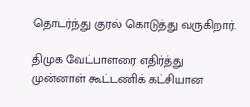தொடர்ந்து குரல் கொடுத்து வருகிறார்.

திமுக வேட்பாளரை எதிர்த்து முன்னாள் கூட்டணிக் கட்சியான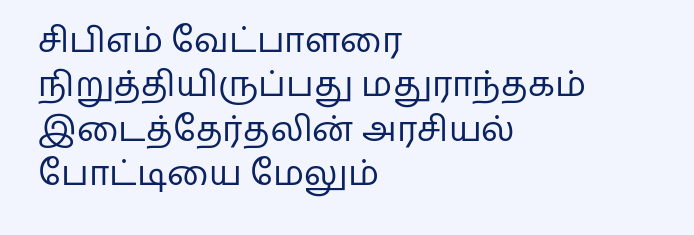சிபிஎம் வேட்பாளரை நிறுத்தியிருப்பது மதுராந்தகம் இடைத்தேர்தலின் அரசியல் போட்டியை மேலும்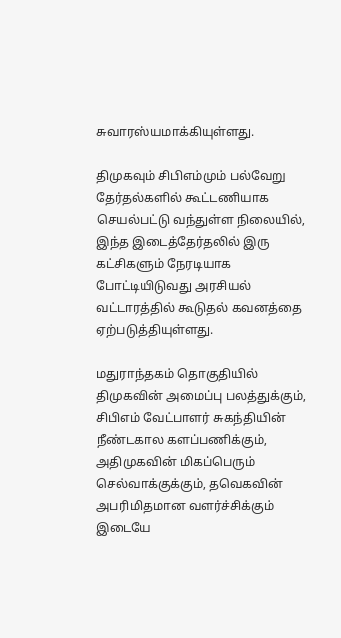சுவாரஸ்யமாக்கியுள்ளது.

திமுகவும் சிபிஎம்மும் பல்வேறு தேர்தல்களில் கூட்டணியாக செயல்பட்டு வந்துள்ள நிலையில், இந்த இடைத்தேர்தலில் இரு கட்சிகளும் நேரடியாக போட்டியிடுவது அரசியல் வட்டாரத்தில் கூடுதல் கவனத்தை ஏற்படுத்தியுள்ளது.

மதுராந்தகம் தொகுதியில் திமுகவின் அமைப்பு பலத்துக்கும், சிபிஎம் வேட்பாளர் சுகந்தியின் நீண்டகால களப்பணிக்கும், அதிமுகவின் மிகப்பெரும் செல்வாக்குக்கும், தவெகவின் அபரிமிதமான வளர்ச்சிக்கும்  இடையே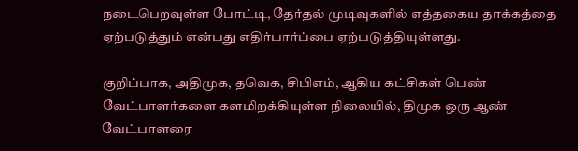நடைபெறவுள்ள போட்டி, தேர்தல் முடிவுகளில் எத்தகைய தாக்கத்தை ஏற்படுத்தும் என்பது எதிர்பார்ப்பை ஏற்படுத்தியுள்ளது.

குறிப்பாக, அதிமுக, தவெக, சிபிஎம், ஆகிய கட்சிகள் பெண் வேட்பாளர்களை களமிறக்கியுள்ள நிலையில், திமுக ஒரு ஆண் வேட்பாளரை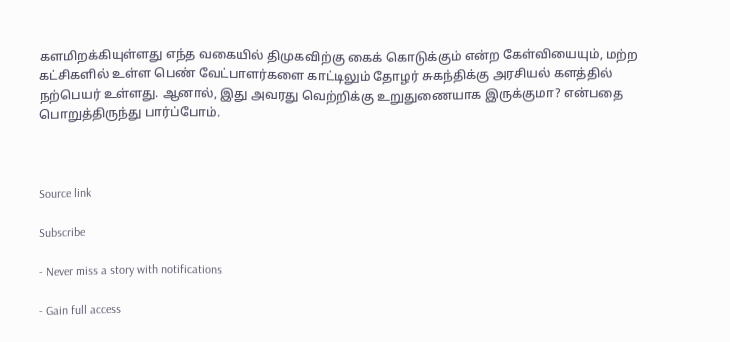களமிறக்கியுள்ளது எந்த வகையில் திமுகவிற்கு கைக் கொடுக்கும் என்ற கேள்வியையும், மற்ற கட்சிகளில் உள்ள பெண் வேட்பாளர்களை காட்டிலும் தோழர் சுகந்திக்கு அரசியல் களத்தில் நற்பெயர் உள்ளது. ஆனால், இது அவரது வெற்றிக்கு உறுதுணையாக இருக்குமா? என்பதை பொறுத்திருந்து பார்ப்போம்.



Source link

Subscribe

- Never miss a story with notifications

- Gain full access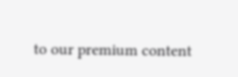to our premium content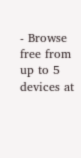- Browse free from up to 5 devices at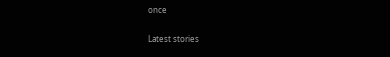once

Latest stories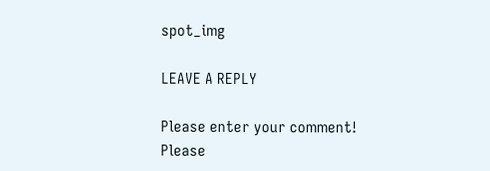spot_img

LEAVE A REPLY

Please enter your comment!
Please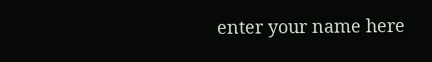enter your name here